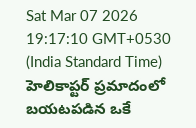Sat Mar 07 2026 19:17:10 GMT+0530 (India Standard Time)
హెలికాప్టర్ ప్రమాదంలో బయటపడిన ఒకే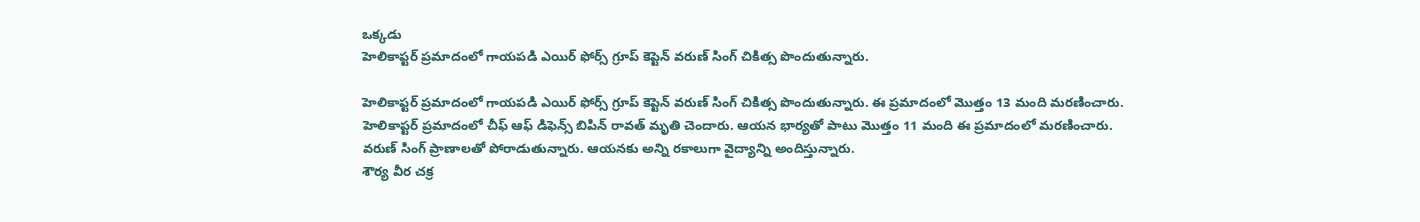ఒక్కడు
హెలికాప్టర్ ప్రమాదంలో గాయపడి ఎయిర్ ఫోర్స్ గ్రూప్ కెప్టెన్ వరుణ్ సింగ్ చికిత్స పొందుతున్నారు.

హెలికాప్టర్ ప్రమాదంలో గాయపడి ఎయిర్ ఫోర్స్ గ్రూప్ కెప్టెన్ వరుణ్ సింగ్ చికిత్స పొందుతున్నారు. ఈ ప్రమాదంలో మొత్తం 13 మంది మరణించారు. హెలికాప్టర్ ప్రమాదంలో చీఫ్ ఆఫ్ డిఫెన్స్ బిపిన్ రావత్ మృతి చెందారు. ఆయన భార్యతో పాటు మొత్తం 11 మంది ఈ ప్రమాదంలో మరణించారు. వరుణ్ సింగ్ ప్రాణాలతో పోరాడుతున్నారు. ఆయనకు అన్ని రకాలుగా వైద్యాన్ని అందిస్తున్నారు.
శౌర్య వీర చక్ర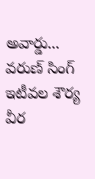అవార్డు...
వరుణ్ సింగ్ ఇటీవల శౌర్య వీర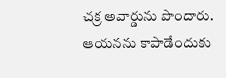చక్ర అవార్డును పొందారు. ఆయనను కాపాడేందుకు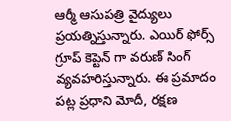ఆర్మీ ఆసుపత్రి వైద్యులు ప్రయత్నిస్తున్నారు. ఎయిర్ ఫోర్స్ గ్రూప్ కెప్టెన్ గా వరుణ్ సింగ్ వ్యవహరిస్తున్నారు. ఈ ప్రమాదం పట్ల ప్రధాని మోదీ, రక్షణ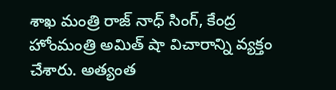శాఖ మంత్రి రాజ్ నాధ్ సింగ్, కేంద్ర హోంమంత్రి అమిత్ షా విచారాన్ని వ్యక్తం చేశారు. అత్యంత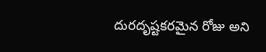దురదృష్టకరమైన రోజు అని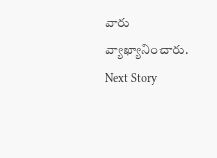వారు వ్యాఖ్యానించారు.
Next Story